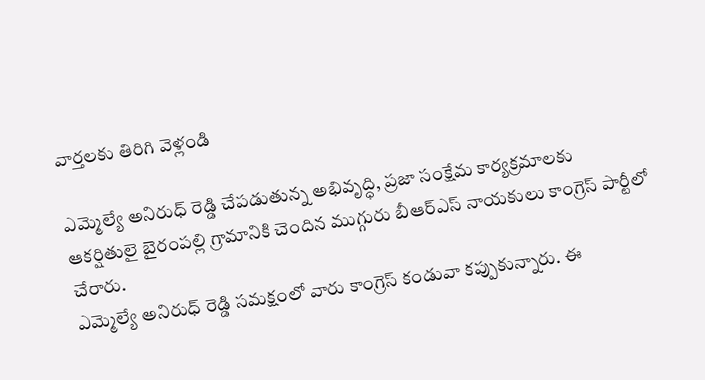వార్తలకు తిరిగి వెళ్లండి

ఎమ్మెల్యే అనిరుధ్ రెడ్డి చేపడుతున్న అభివృద్ధి, ప్రజా సంక్షేమ కార్యక్రమాలకు ఆకర్షితులై బైరంపల్లి గ్రామానికి చెందిన ముగ్గురు బీఆర్ఎస్ నాయకులు కాంగ్రెస్ పార్టీలో చేరారు.
ఎమ్మెల్యే అనిరుధ్ రెడ్డి సమక్షంలో వారు కాంగ్రెస్ కండువా కప్పుకున్నారు. ఈ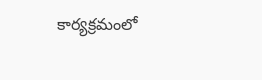కార్యక్రమంలో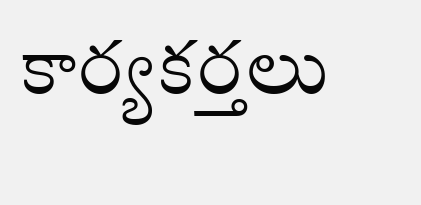కార్యకర్తలు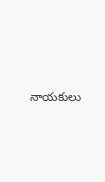నాయకులు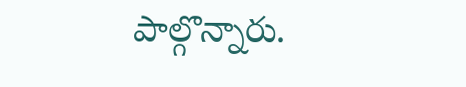పాల్గొన్నారు.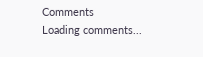Comments
Loading comments...